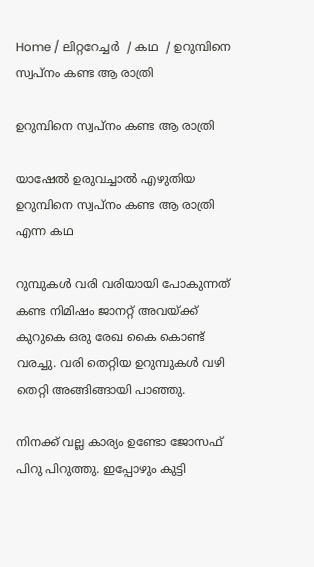Home / ലിറ്ററേച്ചര്‍  / കഥ  / ഉറുമ്പിനെ സ്വപ്നം കണ്ട ആ രാത്രി

ഉറുമ്പിനെ സ്വപ്നം കണ്ട ആ രാത്രി

യാഷേൽ ഉരുവച്ചാൽ എഴുതിയ ഉറുമ്പിനെ സ്വപ്നം കണ്ട ആ രാത്രി എന്ന കഥ

റുമ്പുകൾ വരി വരിയായി പോകുന്നത് കണ്ട നിമിഷം ജാനറ്റ്‌ അവയ്ക്ക് കുറുകെ ഒരു രേഖ കൈ കൊണ്ട് വരച്ചു. വരി തെറ്റിയ ഉറുമ്പുകൾ വഴി തെറ്റി അങ്ങിങ്ങായി പാഞ്ഞു.

നിനക്ക് വല്ല കാര്യം ഉണ്ടോ ജോസഫ് പിറു പിറുത്തു. ഇപ്പോഴും കുട്ടി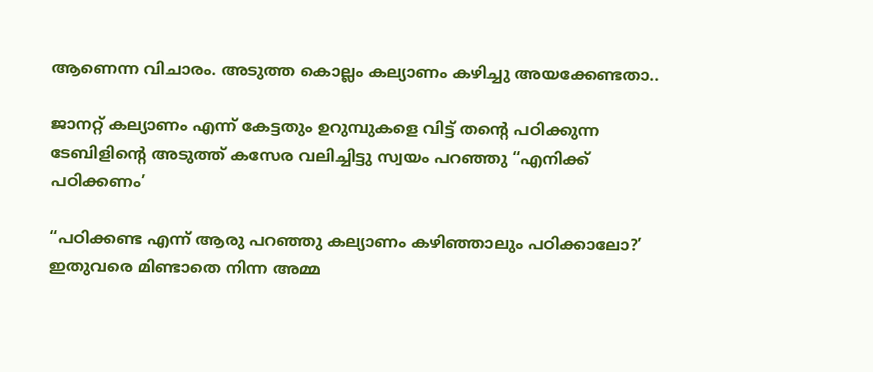ആണെന്ന വിചാരം. അടുത്ത കൊല്ലം കല്യാണം കഴിച്ചു അയക്കേണ്ടതാ..

ജാനറ്റ് കല്യാണം എന്ന് കേട്ടതും ഉറുമ്പുകളെ വിട്ട് തന്റെ പഠിക്കുന്ന ടേബിളിന്റെ അടുത്ത് കസേര വലിച്ചിട്ടു സ്വയം പറഞ്ഞു “എനിക്ക് പഠിക്കണം’

“പഠിക്കണ്ട എന്ന് ആരു പറഞ്ഞു കല്യാണം കഴിഞ്ഞാലും പഠിക്കാലോ?’ ഇതുവരെ മിണ്ടാതെ നിന്ന അമ്മ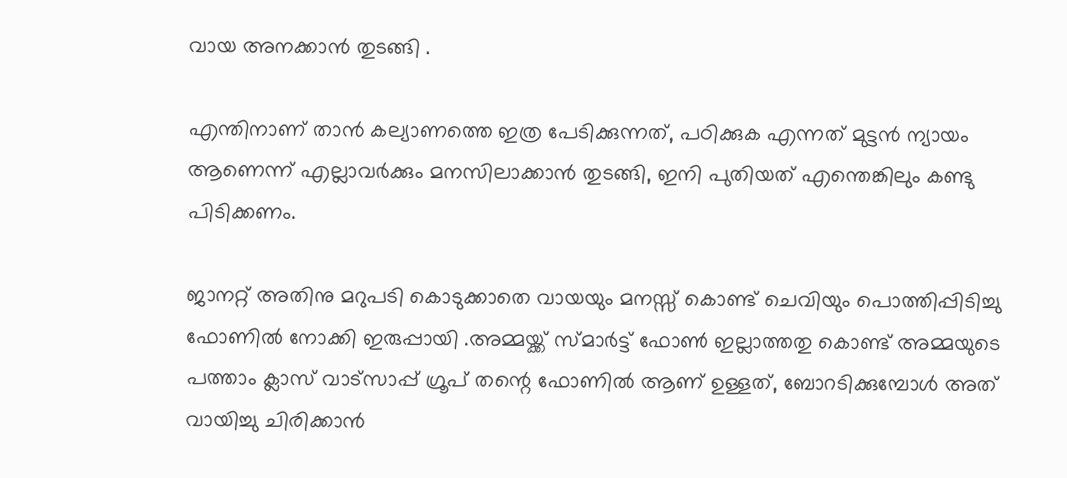വായ അനക്കാൻ തുടങ്ങി .

എന്തിനാണ് താൻ കല്യാണത്തെ ഇത്ര പേടിക്കുന്നത്, പഠിക്കുക എന്നത് മുട്ടൻ ന്യായം ആണെന്ന് എല്ലാവർക്കും മനസിലാക്കാൻ തുടങ്ങി, ഇനി പുതിയത് എന്തെങ്കിലും കണ്ടു പിടിക്കണം.

ജാനറ്റ് അതിനു മറുപടി കൊടുക്കാതെ വായയും മനസ്സ് കൊണ്ട് ചെവിയും പൊത്തിപ്പിടിച്ചു ഫോണിൽ നോക്കി ഇരുപ്പായി .അമ്മയ്ക്ക് സ്മാർട്ട് ഫോൺ ഇല്ലാത്തതു കൊണ്ട് അമ്മയുടെ പത്താം ക്ലാസ് വാട്സാപ്പ് ഗ്രൂപ് തന്റെ ഫോണിൽ ആണ് ഉള്ളത്, ബോറടിക്കുമ്പോൾ അത് വായിച്ചു ചിരിക്കാൻ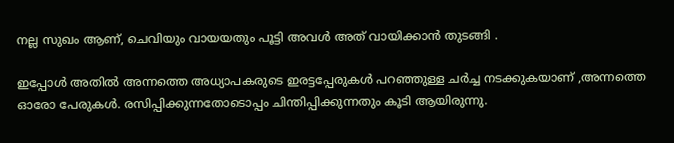നല്ല സുഖം ആണ്, ചെവിയും വായയതും പൂട്ടി അവൾ അത് വായിക്കാൻ തുടങ്ങി .

ഇപ്പോൾ അതിൽ അന്നത്തെ അധ്യാപകരുടെ ഇരട്ടപ്പേരുകൾ പറഞ്ഞുള്ള ചർച്ച നടക്കുകയാണ് ,അന്നത്തെ ഓരോ പേരുകൾ. രസിപ്പിക്കുന്നതോടൊപ്പം ചിന്തിപ്പിക്കുന്നതും കൂടി ആയിരുന്നു.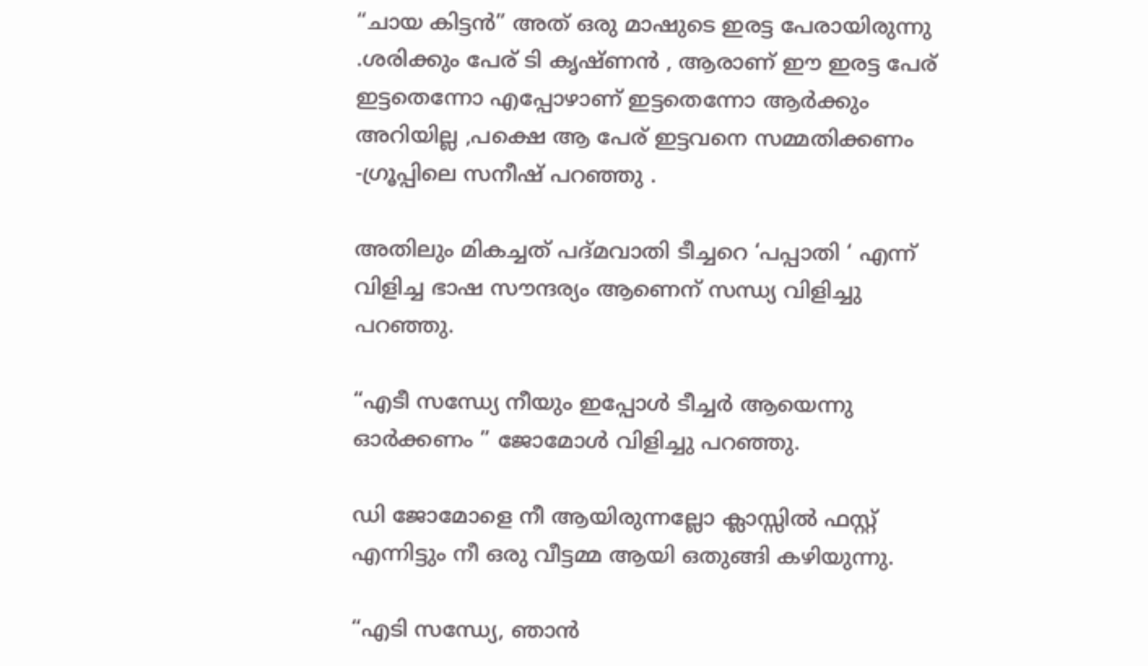“ചായ കിട്ടൻ” അത് ഒരു മാഷുടെ ഇരട്ട പേരായിരുന്നു .ശരിക്കും പേര് ടി കൃഷ്ണൻ , ആരാണ് ഈ ഇരട്ട പേര് ഇട്ടതെന്നോ എപ്പോഴാണ് ഇട്ടതെന്നോ ആർക്കും അറിയില്ല ,പക്ഷെ ആ പേര് ഇട്ടവനെ സമ്മതിക്കണം -ഗ്രൂപ്പിലെ സനീഷ് പറഞ്ഞു .

അതിലും മികച്ചത് പദ്മവാതി ടീച്ചറെ ‘പപ്പാതി ‘ എന്ന് വിളിച്ച ഭാഷ സൗന്ദര്യം ആണെന് സന്ധ്യ വിളിച്ചു പറഞ്ഞു.

“എടീ സന്ധ്യേ നീയും ഇപ്പോൾ ടീച്ചർ ആയെന്നു ഓർക്കണം ” ജോമോൾ വിളിച്ചു പറഞ്ഞു.

ഡി ജോമോളെ നീ ആയിരുന്നല്ലോ ക്ലാസ്സിൽ ഫസ്റ്റ് എന്നിട്ടും നീ ഒരു വീട്ടമ്മ ആയി ഒതുങ്ങി കഴിയുന്നു.

“എടി സന്ധ്യേ, ഞാൻ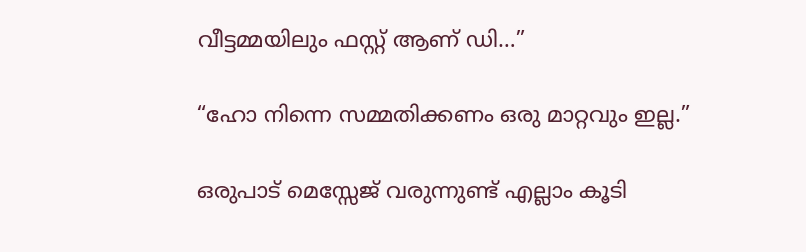വീട്ടമ്മയിലും ഫസ്റ്റ് ആണ് ഡി…”

“ഹോ നിന്നെ സമ്മതിക്കണം ഒരു മാറ്റവും ഇല്ല.”

ഒരുപാട് മെസ്സേജ് വരുന്നുണ്ട് എല്ലാം കൂടി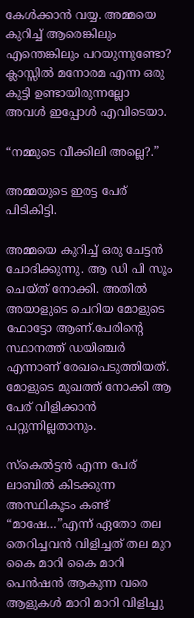കേൾക്കാൻ വയ്യ. അമ്മയെ കുറിച്ച് ആരെങ്കിലും എന്തെങ്കിലും പറയുന്നുണ്ടോ? ക്ലാസ്സിൽ മനോരമ എന്ന ഒരു കുട്ടി ഉണ്ടായിരുന്നല്ലോ അവൾ ഇപ്പോൾ എവിടെയാ.

“നമ്മുടെ വീക്കിലി അല്ലെ?.”

അമ്മയുടെ ഇരട്ട പേര് പിടികിട്ടി.

അമ്മയെ കുറിച്ച് ഒരു ചേട്ടൻ ചോദിക്കുന്നു. ആ ഡി പി സൂം ചെയ്ത് നോക്കി. അതിൽ അയാളുടെ ചെറിയ മോളുടെ ഫോട്ടോ ആണ്.പേരിന്റെ സ്ഥാനത്ത് ഡയിഞ്ചർ   എന്നാണ് രേഖപെടുത്തിയത്. മോളുടെ മുഖത്ത് നോക്കി ആ പേര് വിളിക്കാൻ പറ്റുന്നില്ലതാനും.

സ്കെൽട്ടൻ എന്ന പേര് ലാബിൽ കിടക്കുന്ന അസ്ഥികൂടം കണ്ട് “മാഷേ…”എന്ന് ഏതോ തല തെറിച്ചവൻ വിളിച്ചത് തല മുറ കൈ മാറി കൈ മാറി പെൻഷൻ ആകുന്ന വരെ ആളുകൾ മാറി മാറി വിളിച്ചു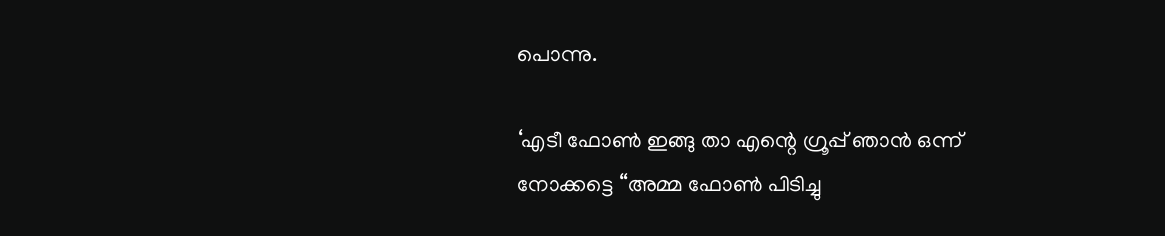പൊന്നു.

‘എടീ ഫോൺ ഇങ്ങു താ എന്റെ ഗ്രൂപ്പ്‌ ഞാൻ ഒന്ന് നോക്കട്ടെ “അമ്മ ഫോൺ പിടിച്ചു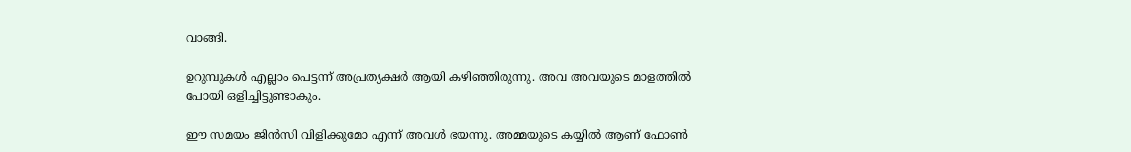വാങ്ങി.

ഉറുമ്പുകൾ എല്ലാം പെട്ടന്ന് അപ്രത്യക്ഷർ ആയി കഴിഞ്ഞിരുന്നു. അവ അവയുടെ മാളത്തിൽ പോയി ഒളിച്ചിട്ടുണ്ടാകും.

ഈ സമയം ജിൻസി വിളിക്കുമോ എന്ന് അവൾ ഭയന്നു. അമ്മയുടെ കയ്യിൽ ആണ് ഫോൺ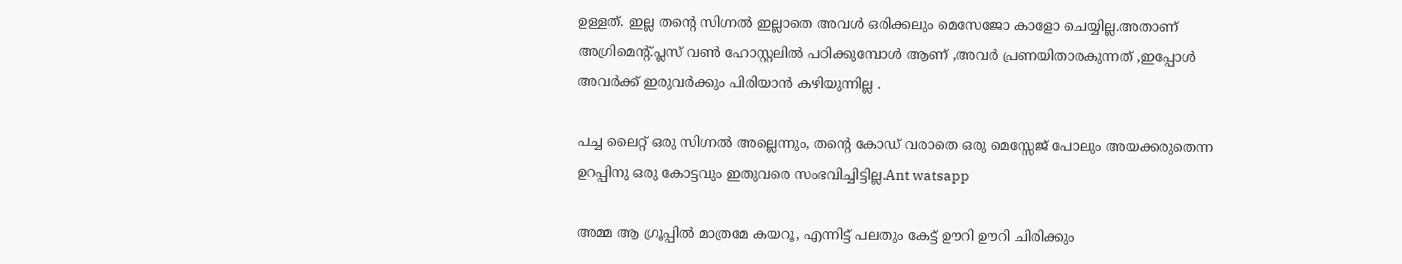ഉള്ളത്. ഇല്ല തന്റെ സിഗ്നൽ ഇല്ലാതെ അവൾ ഒരിക്കലും മെസേജോ കാളോ ചെയ്യില്ല.അതാണ് അഗ്രിമെന്റ്.പ്ലസ് വൺ ഹോസ്റ്റലിൽ പഠിക്കുമ്പോൾ ആണ് ,അവർ പ്രണയിതാരകുന്നത് ,ഇപ്പോൾ അവർക്ക് ഇരുവർക്കും പിരിയാൻ കഴിയുന്നില്ല .

പച്ച ലൈറ്റ് ഒരു സിഗ്നൽ അല്ലെന്നും, തന്റെ കോഡ് വരാതെ ഒരു മെസ്സേജ് പോലും അയക്കരുതെന്ന ഉറപ്പിനു ഒരു കോട്ടവും ഇതുവരെ സംഭവിച്ചിട്ടില്ല.Ant watsapp

അമ്മ ആ ഗ്രൂപ്പിൽ മാത്രമേ കയറൂ, എന്നിട്ട് പലതും കേട്ട് ഊറി ഊറി ചിരിക്കും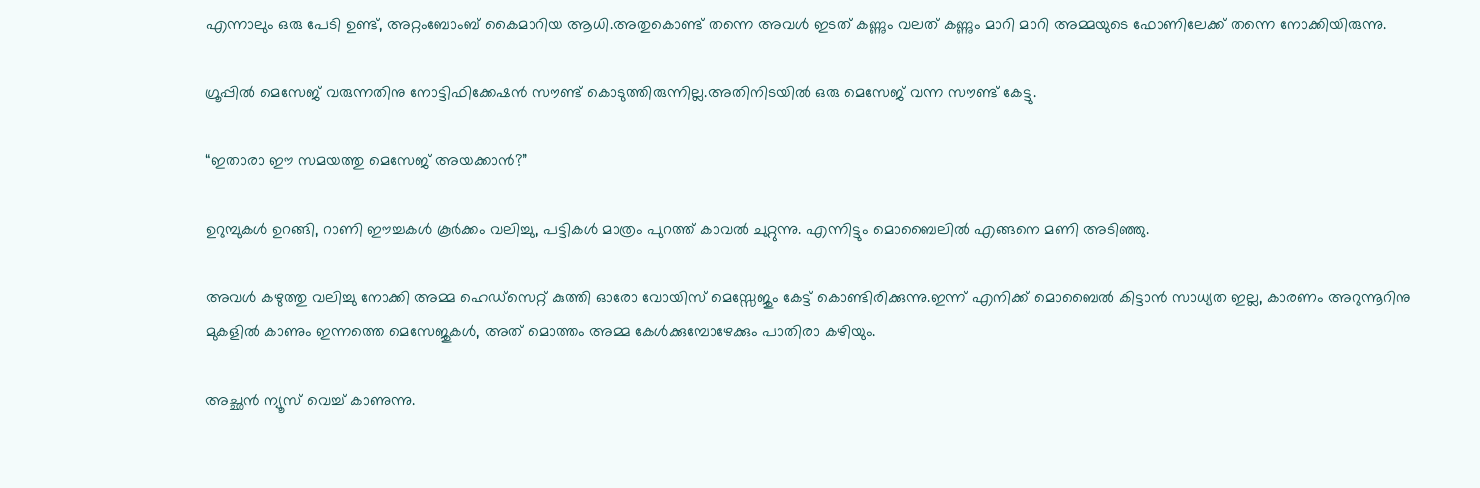എന്നാലും ഒരു പേടി ഉണ്ട്, അറ്റംബോംബ് കൈമാറിയ ആധി.അതുകൊണ്ട് തന്നെ അവൾ ഇടത് കണ്ണും വലത് കണ്ണും മാറി മാറി അമ്മയുടെ ഫോണിലേക്ക് തന്നെ നോക്കിയിരുന്നു.

ഗ്രൂപ്പിൽ മെസേജ് വരുന്നതിനു നോട്ടിഫിക്കേഷൻ സൗണ്ട് കൊടുത്തിരുന്നില്ല.അതിനിടയിൽ ഒരു മെസേജ് വന്ന സൗണ്ട് കേട്ടു.

“ഇതാരാ ഈ സമയത്തു മെസേജ് അയക്കാൻ?”

ഉറുമ്പുകൾ ഉറങ്ങി, റാണി ഈച്ചകൾ കൂർക്കം വലിച്ചു, പട്ടികൾ മാത്രം പുറത്ത് കാവൽ ചുറ്റുന്നു. എന്നിട്ടും മൊബൈലിൽ എങ്ങനെ മണി അടിഞ്ഞു.

അവൾ കഴുത്തു വലിച്ചു നോക്കി അമ്മ ഹെഡ്സെറ്റ് കുത്തി ഓരോ വോയിസ്‌ മെസ്സേജും കേട്ട് കൊണ്ടിരിക്കുന്നു.ഇന്ന് എനിക്ക് മൊബൈൽ കിട്ടാൻ സാധ്യത ഇല്ല, കാരണം അറുന്നൂറിനു മുകളിൽ കാണും ഇന്നത്തെ മെസേജുകൾ, അത് മൊത്തം അമ്മ കേൾക്കുമ്പോഴേക്കും പാതിരാ കഴിയും.

അച്ഛൻ ന്യൂസ്‌ വെച്ച് കാണുന്നു.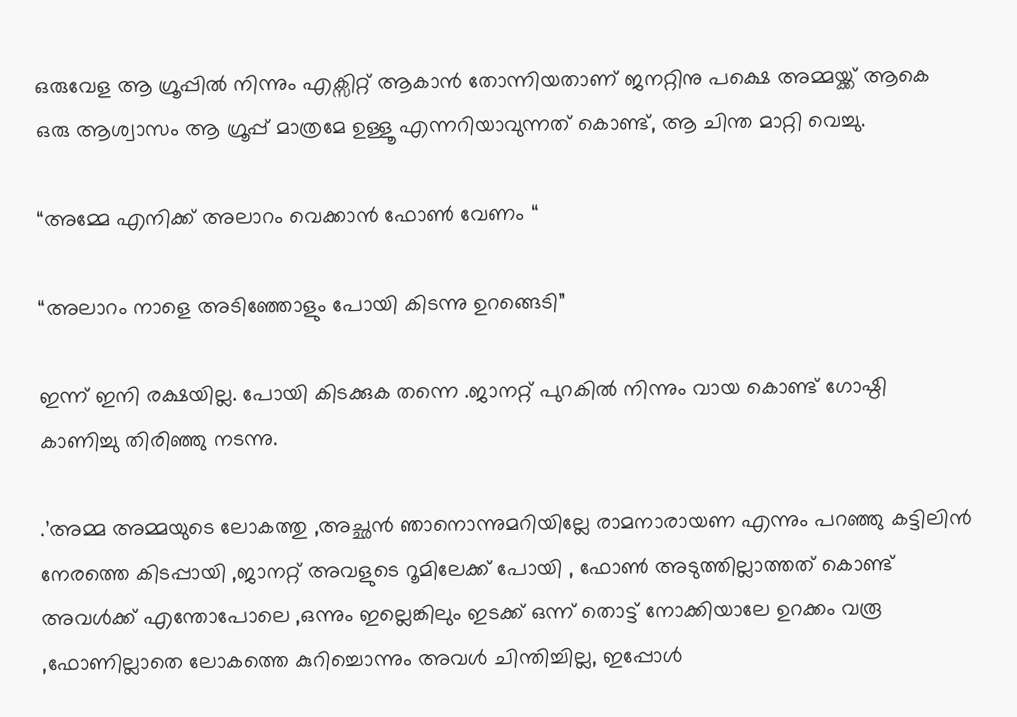ഒരുവേള ആ ഗ്രൂപ്പിൽ നിന്നും എക്സിറ്റ് ആകാൻ തോന്നിയതാണ് ജനറ്റിനു പക്ഷെ അമ്മയ്ക്ക് ആകെ ഒരു ആശ്വാസം ആ ഗ്രൂപ്പ്‌ മാത്രമേ ഉള്ളൂ എന്നറിയാവുന്നത് കൊണ്ട്, ആ ചിന്ത മാറ്റി വെച്ചു.

“അമ്മേ എനിക്ക് അലാറം വെക്കാൻ ഫോൺ വേണം “

“അലാറം നാളെ അടിഞ്ഞോളും പോയി കിടന്നു ഉറങ്ങെടി”

ഇന്ന് ഇനി രക്ഷയില്ല. പോയി കിടക്കുക തന്നെ .ജാനറ്റ് പുറകിൽ നിന്നും വായ കൊണ്ട് ഗോഷ്ഠി കാണിച്ചു തിരിഞ്ഞു നടന്നു.

.’അമ്മ അമ്മയുടെ ലോകത്തു ,അച്ഛൻ ഞാനൊന്നുമറിയില്ലേ രാമനാരായണ എന്നും പറഞ്ഞു കട്ടിലിൻ നേരത്തെ കിടപ്പായി ,ജാനറ്റ് അവളുടെ റൂമിലേക്ക് പോയി , ഫോൺ അടുത്തില്ലാത്തത് കൊണ്ട് അവൾക്ക് എന്തോപോലെ ,ഒന്നും ഇല്ലെങ്കിലും ഇടക്ക് ഒന്ന് തൊട്ട് നോക്കിയാലേ ഉറക്കം വരൂ ,ഫോണില്ലാതെ ലോകത്തെ കുറിച്ചൊന്നും അവൾ ചിന്തിച്ചില്ല, ഇപ്പോൾ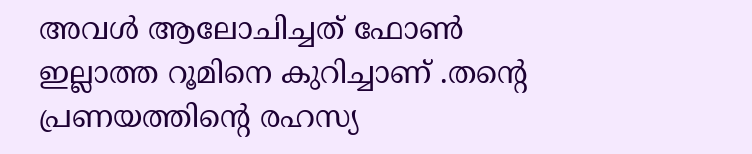അവൾ ആലോചിച്ചത് ഫോൺ ഇല്ലാത്ത റൂമിനെ കുറിച്ചാണ് .തന്റെ പ്രണയത്തിന്റെ രഹസ്യ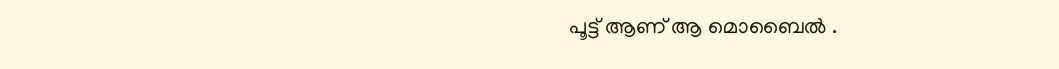പൂട്ട് ആണ് ആ മൊബൈൽ .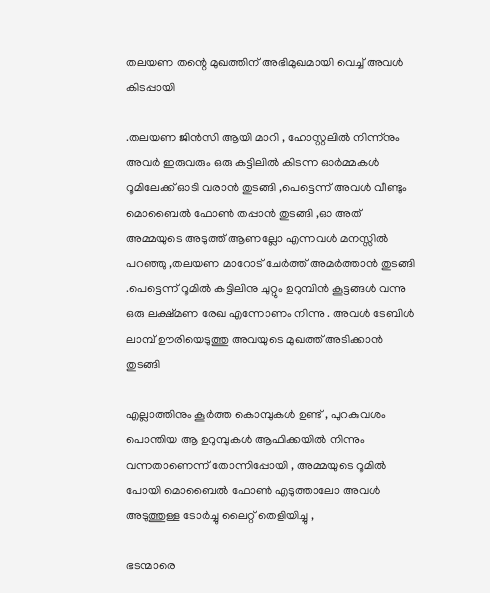തലയണ തന്റെ മുഖത്തിന് അഭിമുഖമായി വെച്ച് അവൾ കിടപ്പായി

.തലയണ ജിൻസി ആയി മാറി , ഹോസ്റ്റലിൽ നിന്ന്നും അവർ ഇരുവരും ഒരു കട്ടിലിൽ കിടന്ന ഓർമ്മകൾ റൂമിലേക്ക് ഓടി വരാൻ തുടങ്ങി ,പെട്ടെന്ന് അവൾ വീണ്ടും മൊബൈൽ ഫോൺ തപ്പാൻ തുടങ്ങി ,ഓ അത് അമ്മയുടെ അടുത്ത് ആണല്ലോ എന്നവൾ മനസ്സിൽ പറഞ്ഞു ,തലയണ മാറോട് ചേർത്ത് അമർത്താൻ തുടങ്ങി .പെട്ടെന്ന് റൂമിൽ കട്ടിലിനു ചുറ്റും ഉറുമ്പിൻ കൂട്ടങ്ങൾ വന്നു ഒരു ലക്ഷ്മണ രേഖ എന്നോണം നിന്നു . അവൾ ടേബിൾ ലാമ്പ് ഊരിയെടുത്തു അവയുടെ മുഖത്ത് അടിക്കാൻ തുടങ്ങി

എല്ലാത്തിനും കൂർത്ത കൊമ്പുകൾ ഉണ്ട് , പുറകുവശം പൊന്തിയ ആ ഉറുമ്പുകൾ ആഫിക്കയിൽ നിന്നും വന്നതാണെന്ന് തോന്നിപ്പോയി , അമ്മയുടെ റൂമിൽ പോയി മൊബൈൽ ഫോൺ എടുത്താലോ അവൾ അടുത്തുള്ള ടോർച്ചു ലൈറ്റ് തെളിയിച്ചു ,

ഭടന്മാരെ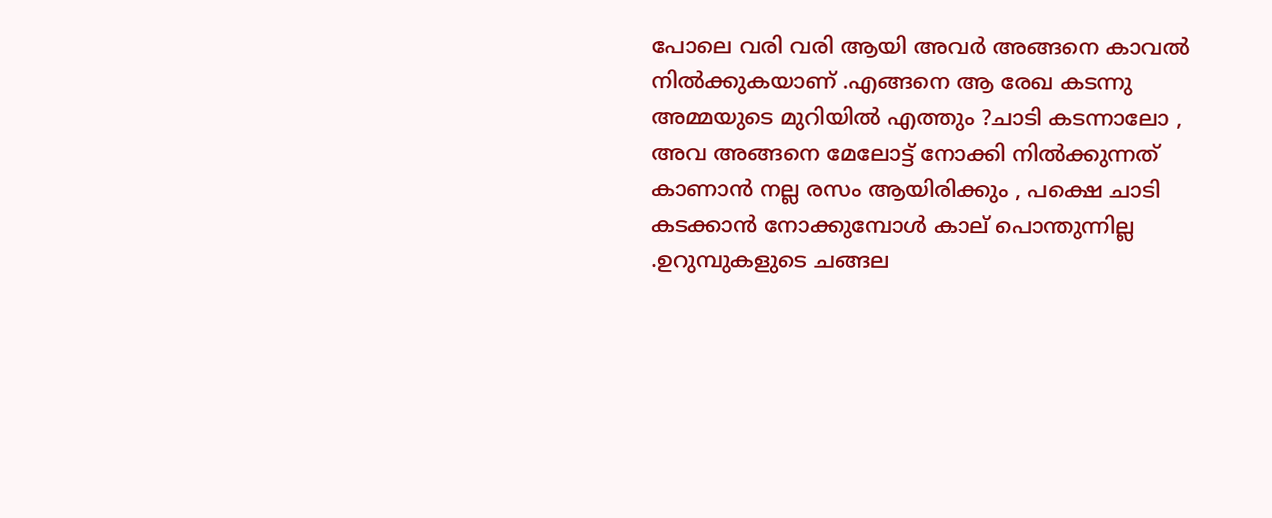പോലെ വരി വരി ആയി അവർ അങ്ങനെ കാവൽ നിൽക്കുകയാണ് .എങ്ങനെ ആ രേഖ കടന്നു അമ്മയുടെ മുറിയിൽ എത്തും ?ചാടി കടന്നാലോ , അവ അങ്ങനെ മേലോട്ട് നോക്കി നിൽക്കുന്നത് കാണാൻ നല്ല രസം ആയിരിക്കും , പക്ഷെ ചാടി കടക്കാൻ നോക്കുമ്പോൾ കാല് പൊന്തുന്നില്ല .ഉറുമ്പുകളുടെ ചങ്ങല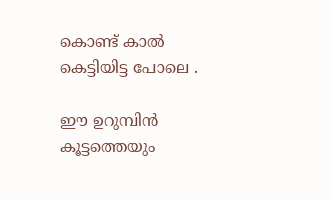കൊണ്ട് കാൽ കെട്ടിയിട്ട പോലെ .

ഈ ഉറുമ്പിൻ കൂട്ടത്തെയും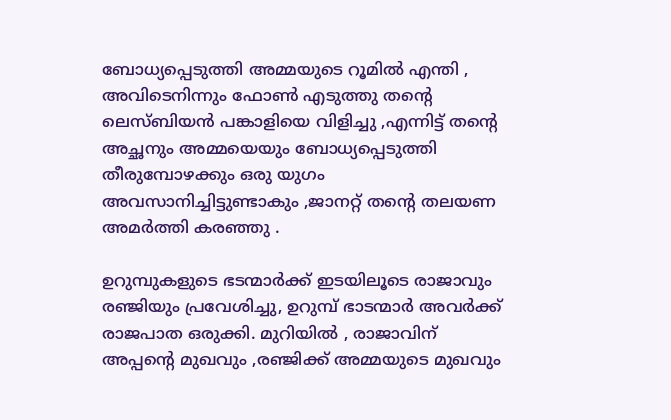ബോധ്യപ്പെടുത്തി അമ്മയുടെ റൂമിൽ എന്തി , അവിടെനിന്നും ഫോൺ എടുത്തു തന്റെ ലെസ്ബിയൻ പങ്കാളിയെ വിളിച്ചു ,എന്നിട്ട് തന്റെ അച്ഛനും അമ്മയെയും ബോധ്യപ്പെടുത്തി തീരുമ്പോഴക്കും ഒരു യുഗം അവസാനിച്ചിട്ടുണ്ടാകും ,ജാനറ്റ് തന്റെ തലയണ അമർത്തി കരഞ്ഞു .

ഉറുമ്പുകളുടെ ഭടന്മാർക്ക് ഇടയിലൂടെ രാജാവും രഞ്ജിയും പ്രവേശിച്ചു, ഉറുമ്പ് ഭാടന്മാർ അവർക്ക് രാജപാത ഒരുക്കി. മുറിയിൽ , രാജാവിന് അപ്പന്റെ മുഖവും ,രഞ്ജിക്ക് അമ്മയുടെ മുഖവും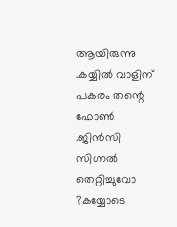ആയിരുന്നു .കയ്യിൽ വാളിന് പകരം തന്റെ ഫോൺ .ജിൻസി  സിഗ്നൽ തെറ്റിച്ചുവോ ?കയ്യോടെ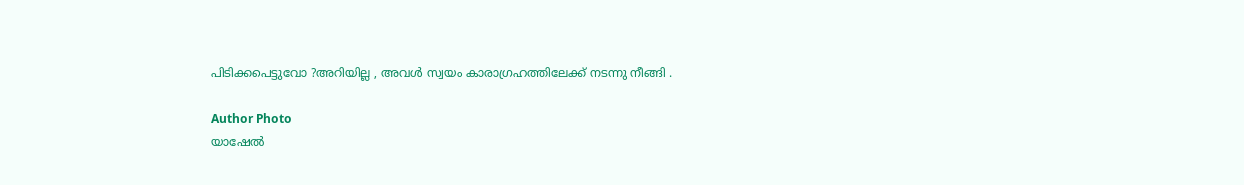പിടിക്കപെട്ടുവോ ?അറിയില്ല , അവൾ സ്വയം കാരാഗ്രഹത്തിലേക്ക് നടന്നു നീങ്ങി .

Author Photo
യാഷേൽ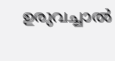ഉരുവച്ചാൽ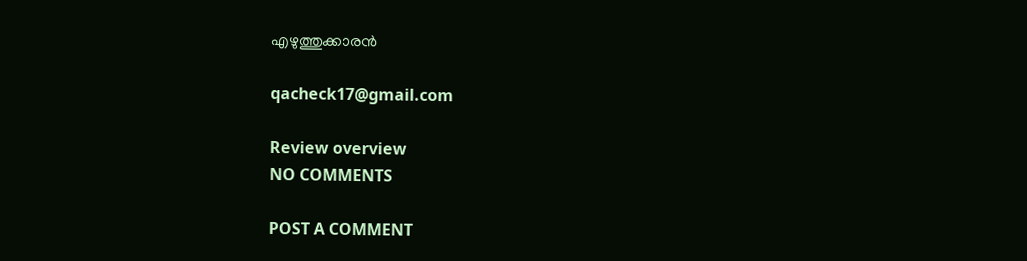എഴുത്തുക്കാരൻ

qacheck17@gmail.com

Review overview
NO COMMENTS

POST A COMMENT